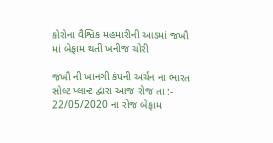કોરોના વૈશ્વિક મહમારીની આડમાં જખૌ માં બેફામ થતી ખનીજ ચોરી

જખૌ ની ખાનગી કંપની અર્ચન ના ભારત સોલ્ટ પ્લાન્ટ દ્વારા આજ રોજ તા :- 22/05/2020 ના રોજ બેફામ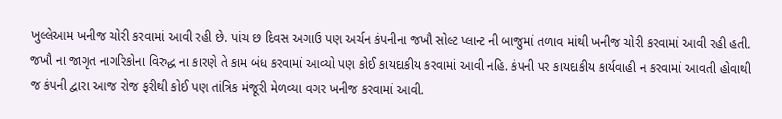ખુલ્લેઆમ ખનીજ ચોરી કરવામાં આવી રહી છે. પાંચ છ દિવસ અગાઉ પણ અર્ચન કંપનીના જખૌ સોલ્ટ પ્લાન્ટ ની બાજુમાં તળાવ માંથી ખનીજ ચોરી કરવામાં આવી રહી હતી. જખૌ ના જાગૃત નાગરિકોના વિરુદ્ધ ના કારણે તે કામ બંધ કરવામાં આવ્યો પણ કોઈ કાયદાકીય કરવામાં આવી નહિ. કંપની પર કાયદાકીય કાર્યવાહી ન કરવામાં આવતી હોવાથી જ કંપની દ્વારા આજ રોજ ફરીથી કોઈ પણ તાંત્રિક મંજૂરી મેળવ્યા વગર ખનીજ કરવામાં આવી.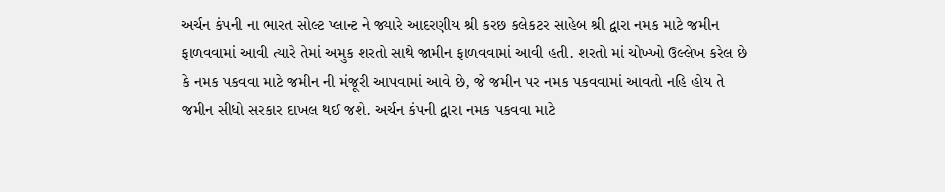અર્ચન કંપની ના ભારત સોલ્ટ પ્લાન્ટ ને જ્યારે આદરણીય શ્રી કરછ કલેકટર સાહેબ શ્રી દ્વારા નમક માટે જમીન ફાળવવામાં આવી ત્યારે તેમાં અમુક શરતો સાથે જામીન ફાળવવામાં આવી હતી. શરતો માં ચોખ્ખો ઉલ્લેખ કરેલ છે કે નમક પકવવા માટે જમીન ની મંજૂરી આપવામાં આવે છે, જે જમીન પર નમક પકવવામાં આવતો નહિ હોય તે જમીન સીધો સરકાર દાખલ થઈ જશે. અર્ચન કંપની દ્વારા નમક પકવવા માટે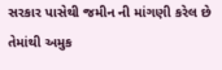સરકાર પાસેથી જમીન ની માંગણી કરેલ છે તેમાંથી અમુક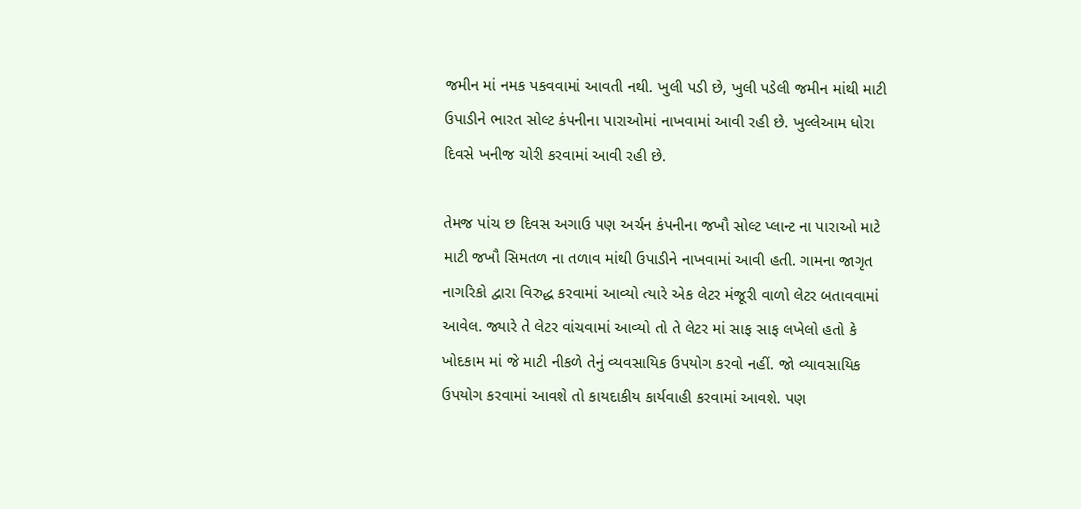જમીન માં નમક પકવવામાં આવતી નથી. ખુલી પડી છે, ખુલી પડેલી જમીન માંથી માટી ઉપાડીને ભારત સોલ્ટ કંપનીના પારાઓમાં નાખવામાં આવી રહી છે. ખુલ્લેઆમ ધોરા દિવસે ખનીજ ચોરી કરવામાં આવી રહી છે.

તેમજ પાંચ છ દિવસ અગાઉ પણ અર્ચન કંપનીના જખૌ સોલ્ટ પ્લાન્ટ ના પારાઓ માટે માટી જખૌ સિમતળ ના તળાવ માંથી ઉપાડીને નાખવામાં આવી હતી. ગામના જાગૃત નાગરિકો દ્વારા વિરુદ્ધ કરવામાં આવ્યો ત્યારે એક લેટર મંજૂરી વાળો લેટર બતાવવામાં આવેલ. જ્યારે તે લેટર વાંચવામાં આવ્યો તો તે લેટર માં સાફ સાફ લખેલો હતો કે ખોદકામ માં જે માટી નીકળે તેનું વ્યવસાયિક ઉપયોગ કરવો નહીં. જો વ્યાવસાયિક ઉપયોગ કરવામાં આવશે તો કાયદાકીય કાર્યવાહી કરવામાં આવશે. પણ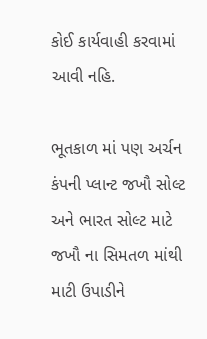કોઈ કાર્યવાહી કરવામાં આવી નહિ.

ભૂતકાળ માં પણ અર્ચન કંપની પ્લાન્ટ જખૌ સોલ્ટ અને ભારત સોલ્ટ માટે જખૌ ના સિમતળ માંથી માટી ઉપાડીને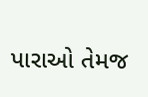પારાઓ તેમજ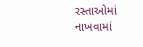રસ્તાઓમાં નાખવામાં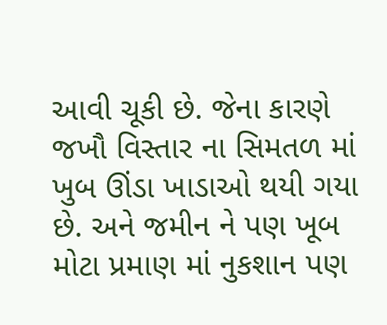આવી ચૂકી છે. જેના કારણે જખૌ વિસ્તાર ના સિમતળ માં ખુબ ઊંડા ખાડાઓ થયી ગયા છે. અને જમીન ને પણ ખૂબ મોટા પ્રમાણ માં નુકશાન પણ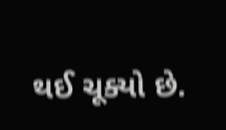થઈ ચૂક્યો છે.